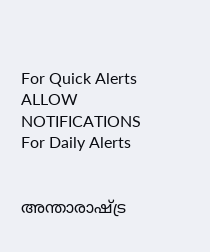For Quick Alerts
ALLOW NOTIFICATIONS
For Daily Alerts


അന്താരാഷ്ട്ര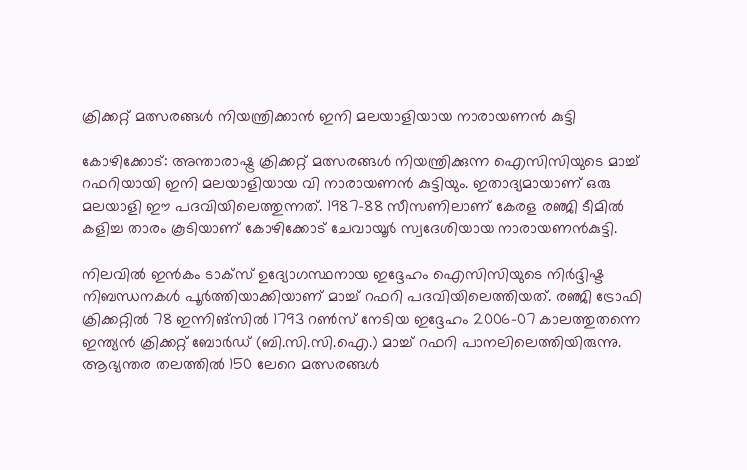ക്രിക്കറ്റ് മത്സരങ്ങള്‍ നിയന്ത്രിക്കാന്‍ ഇനി മലയാളിയായ നാരായണന്‍ കുട്ടി

കോഴിക്കോട്: അന്താരാഷ്ട്ര ക്രിക്കറ്റ് മത്സരങ്ങള്‍ നിയന്ത്രിക്കുന്ന ഐസിസിയുടെ മാച്ച് റഫറിയായി ഇനി മലയാളിയായ വി നാരായണന്‍ കുട്ടിയും. ഇതാദ്യമായാണ് ഒരു മലയാളി ഈ പദവിയിലെത്തുന്നത്. 1987-88 സീസണിലാണ് കേരള രഞ്ജി ടീമില്‍ കളിച്ച താരം കൂടിയാണ് കോഴിക്കോട് ചേവായൂര്‍ സ്വദേശിയായ നാരായണന്‍കുട്ടി.

നിലവില്‍ ഇന്‍കം ടാക്‌സ് ഉദ്യോഗസ്ഥനായ ഇദ്ദേഹം ഐസിസിയുടെ നിര്‍ദ്ദിഷ്ട നിബന്ധനകള്‍ പൂര്‍ത്തിയാക്കിയാണ് മാച്ച് റഫറി പദവിയിലെത്തിയത്. രഞ്ജി ട്രോഫി ക്രിക്കറ്റില്‍ 78 ഇന്നിങ്സില്‍ 1793 റണ്‍സ് നേടിയ ഇദ്ദേഹം 2006-07 കാലത്തുതന്നെ ഇന്ത്യന്‍ ക്രിക്കറ്റ് ബോര്‍ഡ് (ബി.സി.സി.ഐ.) മാച്ച് റഫറി പാനലിലെത്തിയിരുന്നു. ആഭ്യന്തര തലത്തില്‍ 150 ലേറെ മത്സരങ്ങള്‍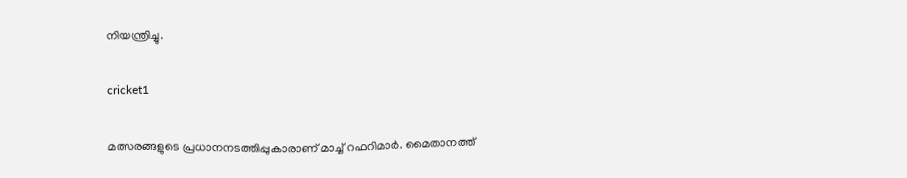നിയന്ത്രിച്ചു.

cricket1

മത്സരങ്ങളുടെ പ്രധാനനടത്തിപ്പുകാരാണ് മാച്ച് റഫറിമാര്‍. മൈതാനത്ത്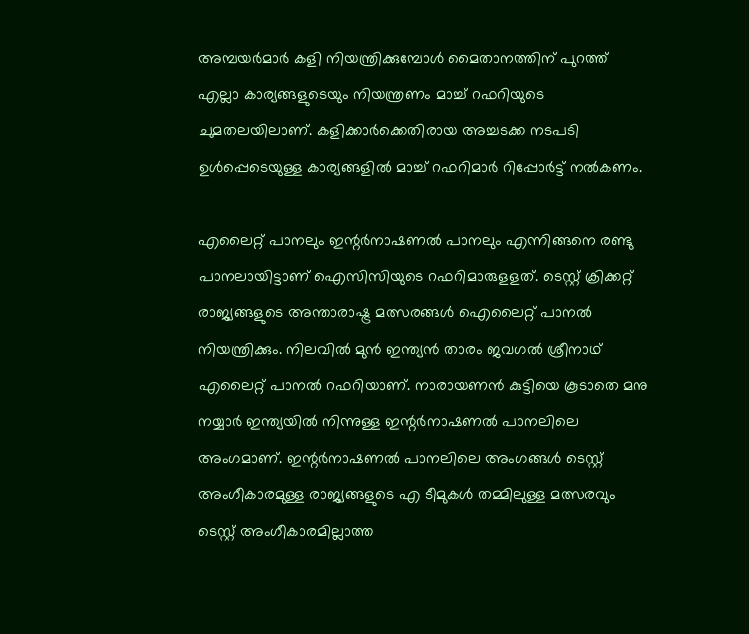അമ്പയര്‍മാര്‍ കളി നിയന്ത്രിക്കുമ്പോള്‍ മൈതാനത്തിന് പുറത്ത് എല്ലാ കാര്യങ്ങളുടെയും നിയന്ത്രണം മാച്ച് റഫറിയുടെ ചുമതലയിലാണ്. കളിക്കാര്‍ക്കെതിരായ അച്ചടക്ക നടപടി ഉള്‍പ്പെടെയുള്ള കാര്യങ്ങളില്‍ മാച്ച് റഫറിമാര്‍ റിപ്പോര്‍ട്ട് നല്‍കണം.

എലൈറ്റ് പാനലും ഇന്റര്‍നാഷണല്‍ പാനലും എന്നിങ്ങനെ രണ്ടു പാനലായിട്ടാണ് ഐസിസിയുടെ റഫറിമാരുളളത്. ടെസ്റ്റ് ക്രിക്കറ്റ് രാജ്യങ്ങളുടെ അന്താരാഷ്ട്ര മത്സരങ്ങള്‍ ഐലൈറ്റ് പാനല്‍ നിയന്ത്രിക്കും. നിലവില്‍ മുന്‍ ഇന്ത്യന്‍ താരം ജവഗല്‍ ശ്രീനാഥ് എലൈറ്റ് പാനല്‍ റഫറിയാണ്. നാരായണന്‍ കുട്ടിയെ കൂടാതെ മനു നയ്യാര്‍ ഇന്ത്യയില്‍ നിന്നുള്ള ഇന്റര്‍നാഷണല്‍ പാനലിലെ അംഗമാണ്. ഇന്റര്‍നാഷണല്‍ പാനലിലെ അംഗങ്ങള്‍ ടെസ്റ്റ് അംഗീകാരമുള്ള രാജ്യങ്ങളുടെ എ ടീമുകള്‍ തമ്മിലുള്ള മത്സരവും ടെസ്റ്റ് അംഗീകാരമില്ലാത്ത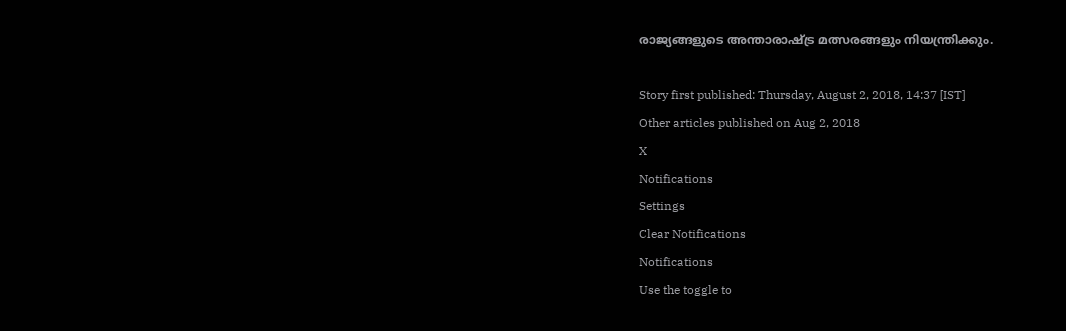രാജ്യങ്ങളുടെ അന്താരാഷ്ട്ര മത്സരങ്ങളും നിയന്ത്രിക്കും.

Story first published: Thursday, August 2, 2018, 14:37 [IST]
Other articles published on Aug 2, 2018
X
Notifications
Settings
Clear Notifications
Notifications
Use the toggle to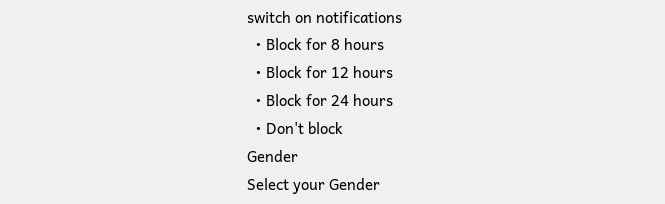switch on notifications
  • Block for 8 hours
  • Block for 12 hours
  • Block for 24 hours
  • Don't block
Gender
Select your Gender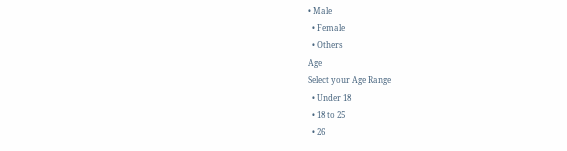• Male
  • Female
  • Others
Age
Select your Age Range
  • Under 18
  • 18 to 25
  • 26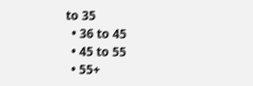to 35
  • 36 to 45
  • 45 to 55
  • 55+